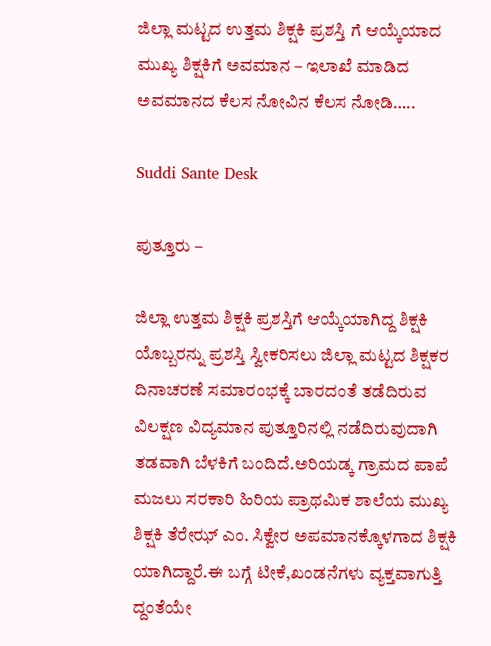ಜಿಲ್ಲಾ ಮಟ್ಟದ ಉತ್ತಮ ಶಿಕ್ಷಕಿ ಪ್ರಶಸ್ತಿ ಗೆ ಆಯ್ಕೆಯಾದ ಮುಖ್ಯ ಶಿಕ್ಷಕಿಗೆ ಅವಮಾನ – ಇಲಾಖೆ ಮಾಡಿದ ಅವಮಾನದ ಕೆಲಸ ನೋವಿನ ಕೆಲಸ ನೋಡಿ…..

Suddi Sante Desk

ಪುತ್ತೂರು –

ಜಿಲ್ಲಾ ಉತ್ತಮ ಶಿಕ್ಷಕಿ ಪ್ರಶಸ್ತಿಗೆ ಆಯ್ಕೆಯಾಗಿದ್ದ ಶಿಕ್ಷಕಿ ಯೊಬ್ಬರನ್ನು ಪ್ರಶಸ್ತಿ ಸ್ವೀಕರಿಸಲು ಜಿಲ್ಲಾ ಮಟ್ಟದ ಶಿಕ್ಷಕರ ದಿನಾಚರಣೆ ಸಮಾರಂಭಕ್ಕೆ ಬಾರದಂತೆ ತಡೆದಿರುವ ವಿಲಕ್ಷಣ ವಿದ್ಯಮಾನ ಪುತ್ತೂರಿನಲ್ಲಿ ನಡೆದಿರುವುದಾಗಿ ತಡವಾಗಿ ಬೆಳಕಿಗೆ ಬಂದಿದೆ.ಅರಿಯಡ್ಕ ಗ್ರಾಮದ ಪಾಪೆ ಮಜಲು ಸರಕಾರಿ ಹಿರಿಯ ಪ್ರಾಥಮಿಕ ಶಾಲೆಯ ಮುಖ್ಯ ಶಿಕ್ಷಕಿ ತೆರೇಝ್ ಎಂ. ಸಿಕ್ವೇರ ಅಪಮಾನಕ್ಕೊಳಗಾದ ಶಿಕ್ಷಕಿ ಯಾಗಿದ್ದಾರೆ.ಈ ಬಗ್ಗೆ ಟೀಕೆ,ಖಂಡನೆಗಳು ವ್ಯಕ್ತವಾಗುತ್ತಿ ದ್ದಂತೆಯೇ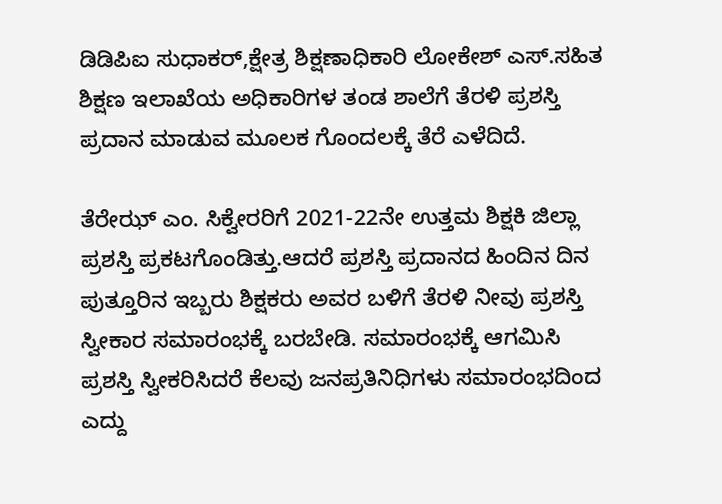ಡಿಡಿಪಿಐ ಸುಧಾಕರ್,ಕ್ಷೇತ್ರ ಶಿಕ್ಷಣಾಧಿಕಾರಿ ಲೋಕೇಶ್ ಎಸ್.ಸಹಿತ ಶಿಕ್ಷಣ ಇಲಾಖೆಯ ಅಧಿಕಾರಿಗಳ ತಂಡ ಶಾಲೆಗೆ ತೆರಳಿ ಪ್ರಶಸ್ತಿ ಪ್ರದಾನ ಮಾಡುವ ಮೂಲಕ ಗೊಂದಲಕ್ಕೆ ತೆರೆ ಎಳೆದಿದೆ.

ತೆರೇಝ್ ಎಂ. ಸಿಕ್ವೇರರಿಗೆ 2021-22ನೇ ಉತ್ತಮ ಶಿಕ್ಷಕಿ ಜಿಲ್ಲಾ ಪ್ರಶಸ್ತಿ ಪ್ರಕಟಗೊಂಡಿತ್ತು.ಆದರೆ ಪ್ರಶಸ್ತಿ ಪ್ರದಾನದ ಹಿಂದಿನ ದಿನ ಪುತ್ತೂರಿನ ಇಬ್ಬರು ಶಿಕ್ಷಕರು ಅವರ ಬಳಿಗೆ ತೆರಳಿ ನೀವು ಪ್ರಶಸ್ತಿ ಸ್ವೀಕಾರ ಸಮಾರಂಭಕ್ಕೆ ಬರಬೇಡಿ. ಸಮಾರಂಭಕ್ಕೆ ಆಗಮಿಸಿ ಪ್ರಶಸ್ತಿ ಸ್ವೀಕರಿಸಿದರೆ ಕೆಲವು ಜನಪ್ರತಿನಿಧಿಗಳು ಸಮಾರಂಭದಿಂದ ಎದ್ದು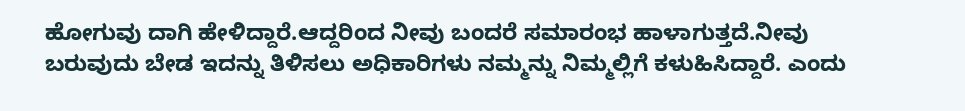ಹೋಗುವು ದಾಗಿ ಹೇಳಿದ್ದಾರೆ.ಆದ್ದರಿಂದ ನೀವು ಬಂದರೆ ಸಮಾರಂಭ ಹಾಳಾಗುತ್ತದೆ.ನೀವು ಬರುವುದು ಬೇಡ ಇದನ್ನು ತಿಳಿಸಲು ಅಧಿಕಾರಿಗಳು ನಮ್ಮನ್ನು ನಿಮ್ಮಲ್ಲಿಗೆ ಕಳುಹಿಸಿದ್ದಾರೆ. ಎಂದು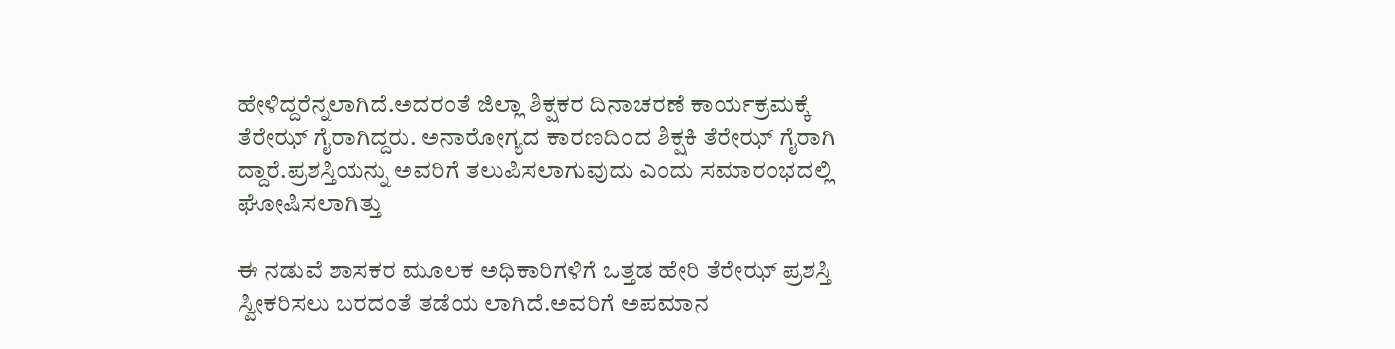ಹೇಳಿದ್ದರೆನ್ನಲಾಗಿದೆ.ಅದರಂತೆ ಜಿಲ್ಲಾ ಶಿಕ್ಷಕರ ದಿನಾಚರಣೆ ಕಾರ್ಯಕ್ರಮಕ್ಕೆ ತೆರೇಝ್ ಗೈರಾಗಿದ್ದರು. ಅನಾರೋಗ್ಯದ ಕಾರಣದಿಂದ ಶಿಕ್ಷಕಿ ತೆರೇಝ್ ಗೈರಾಗಿ ದ್ದಾರೆ.ಪ್ರಶಸ್ತಿಯನ್ನು ಅವರಿಗೆ ತಲುಪಿಸಲಾಗುವುದು ಎಂದು ಸಮಾರಂಭದಲ್ಲಿ ಘೋಷಿಸಲಾಗಿತ್ತು

ಈ ನಡುವೆ ಶಾಸಕರ ಮೂಲಕ ಅಧಿಕಾರಿಗಳಿಗೆ ಒತ್ತಡ ಹೇರಿ ತೆರೇಝ್ ಪ್ರಶಸ್ತಿ ಸ್ವೀಕರಿಸಲು ಬರದಂತೆ ತಡೆಯ ಲಾಗಿದೆ.ಅವರಿಗೆ ಅಪಮಾನ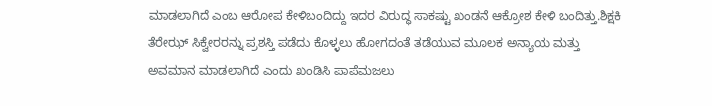ಮಾಡಲಾಗಿದೆ ಎಂಬ ಆರೋಪ ಕೇಳಿಬಂದಿದ್ದು ಇದರ ವಿರುದ್ಧ ಸಾಕಷ್ಟು ಖಂಡನೆ ಆಕ್ರೋಶ ಕೇಳಿ ಬಂದಿತ್ತು.ಶಿಕ್ಷಕಿ ತೆರೇಝ್ ಸಿಕ್ವೇರರನ್ನು ಪ್ರಶಸ್ತಿ ಪಡೆದು ಕೊಳ್ಳಲು ಹೋಗದಂತೆ ತಡೆಯುವ ಮೂಲಕ ಅನ್ಯಾಯ ಮತ್ತು ಅವಮಾನ ಮಾಡಲಾಗಿದೆ ಎಂದು ಖಂಡಿಸಿ ಪಾಪೆಮಜಲು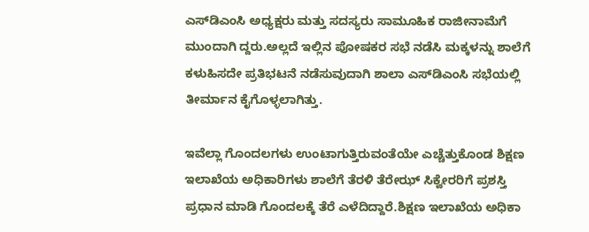ಎಸ್‌ಡಿಎಂಸಿ ಅಧ್ಯಕ್ಷರು ಮತ್ತು ಸದಸ್ಯರು ಸಾಮೂಹಿಕ ರಾಜೀನಾಮೆಗೆ ಮುಂದಾಗಿ ದ್ದರು.ಅಲ್ಲದೆ ಇಲ್ಲಿನ ಪೋಷಕರ ಸಭೆ ನಡೆಸಿ ಮಕ್ಕಳನ್ನು ಶಾಲೆಗೆ ಕಳುಹಿಸದೇ ಪ್ರತಿಭಟನೆ ನಡೆಸುವುದಾಗಿ ಶಾಲಾ ಎಸ್‌ಡಿಎಂಸಿ ಸಭೆಯಲ್ಲಿ ತೀರ್ಮಾನ ಕೈಗೊಳ್ಳಲಾಗಿತ್ತು.

ಇವೆಲ್ಲಾ ಗೊಂದಲಗಳು ಉಂಟಾಗುತ್ತಿರುವಂತೆಯೇ ಎಚ್ಚೆತ್ತುಕೊಂಡ ಶಿಕ್ಷಣ ಇಲಾಖೆಯ ಅಧಿಕಾರಿಗಳು ಶಾಲೆಗೆ ತೆರಳಿ ತೆರೇಝ್ ಸಿಕ್ವೇರರಿಗೆ ಪ್ರಶಸ್ತಿ ಪ್ರಧಾನ ಮಾಡಿ ಗೊಂದಲಕ್ಕೆ ತೆರೆ ಎಳೆದಿದ್ದಾರೆ.ಶಿಕ್ಷಣ ಇಲಾಖೆಯ ಅಧಿಕಾ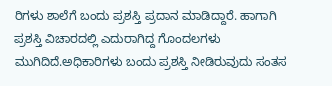ರಿಗಳು ಶಾಲೆಗೆ ಬಂದು ಪ್ರಶಸ್ತಿ ಪ್ರದಾನ ಮಾಡಿದ್ದಾರೆ. ಹಾಗಾಗಿ ಪ್ರಶಸ್ತಿ ವಿಚಾರದಲ್ಲಿ ಎದುರಾಗಿದ್ದ ಗೊಂದಲಗಳು ಮುಗಿದಿದೆ.ಅಧಿಕಾರಿಗಳು ಬಂದು ಪ್ರಶಸ್ತಿ ನೀಡಿರುವುದು ಸಂತಸ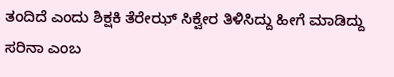ತಂದಿದೆ ಎಂದು ಶಿಕ್ಷಕಿ ತೆರೇಝ್ ಸಿಕ್ವೇರ ತಿಳಿಸಿದ್ದು ಹೀಗೆ ಮಾಡಿದ್ದು ಸರಿನಾ ಎಂಬ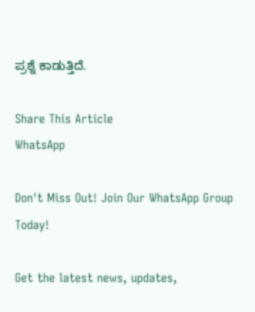ಪ್ರಶ್ನೆ ಕಾಡುತ್ತಿದೆ.

Share This Article
WhatsApp

Don't Miss Out! Join Our WhatsApp Group Today!

Get the latest news, updates,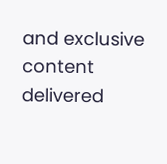and exclusive content delivered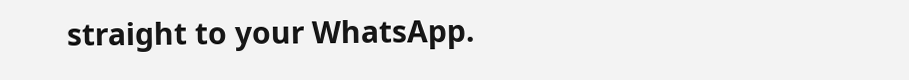straight to your WhatsApp.